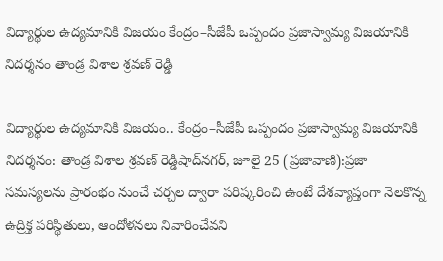విద్యార్థుల ఉద్యమానికి విజయం కేంద్రం–సీజేపీ ఒప్పందం ప్రజాస్వామ్య విజయానికి నిదర్శనం తాండ్ర విశాల శ్రవణ్ రెడ్డి

విద్యార్థుల ఉద్యమానికి విజయం.. కేంద్రం–సీజేపీ ఒప్పందం ప్రజాస్వామ్య విజయానికి నిదర్శనం: తాండ్ర విశాల శ్రవణ్ రెడ్డిషాద్‌నగర్, జూలై 25 (ప్రజావాణి):ప్రజా సమస్యలను ప్రారంభం నుంచే చర్చల ద్వారా పరిష్కరించి ఉంటే దేశవ్యాప్తంగా నెలకొన్న ఉద్రిక్త పరిస్థితులు, ఆందోళనలు నివారించేవని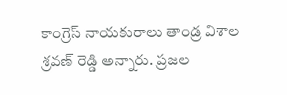కాంగ్రెస్ నాయకురాలు తాండ్ర విశాల శ్రవణ్ రెడ్డి అన్నారు. ప్రజల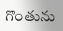గొంతును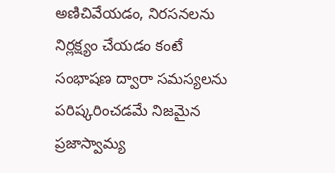అణిచివేయడం, నిరసనలను నిర్లక్ష్యం చేయడం కంటే సంభాషణ ద్వారా సమస్యలను పరిష్కరించడమే నిజమైన ప్రజాస్వామ్య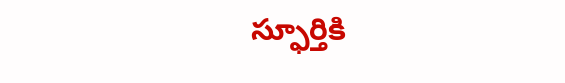స్ఫూర్తికి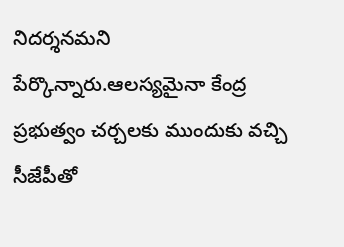నిదర్శనమని పేర్కొన్నారు.ఆలస్యమైనా కేంద్ర ప్రభుత్వం చర్చలకు ముందుకు వచ్చి సీజేపీతో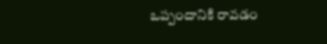ఒప్పందానికి రావడం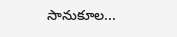సానుకూల...